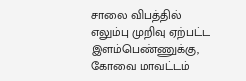சாலை விபத்தில் எலும்பு முறிவு ஏற்பட்ட இளம்பெண்ணுக்கு, கோவை மாவட்டம்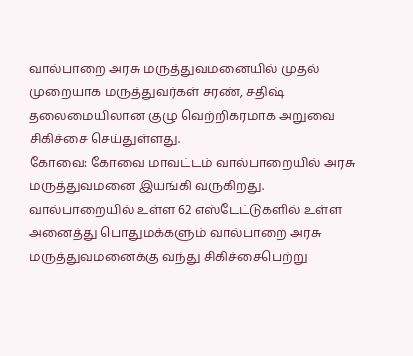வால்பாறை அரசு மருத்துவமனையில் முதல் முறையாக மருத்துவர்கள் சரண், சதிஷ் தலைமையிலான குழு வெற்றிகரமாக அறுவை சிகிச்சை செய்துள்ளது.
கோவை: கோவை மாவட்டம் வால்பாறையில் அரசு மருத்துவமனை இயங்கி வருகிறது.
வால்பாறையில் உள்ள 62 எஸ்டேட்டுகளில் உள்ள அனைத்து பொதுமக்களும் வால்பாறை அரசு மருத்துவமனைக்கு வந்து சிகிச்சைபெற்று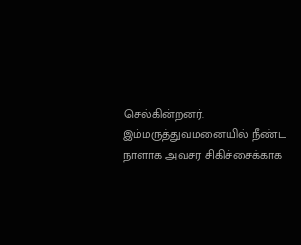செல்கின்றனர்.
இம்மருத்துவமனையில் நீண்ட நாளாக அவசர சிகிச்சைக்காக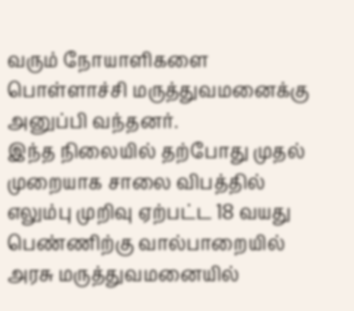வரும் நோயாளிகளை பொள்ளாச்சி மருத்துவமனைக்கு அனுப்பி வந்தனர்.
இந்த நிலையில் தற்போது முதல் முறையாக சாலை விபத்தில் எலும்பு முறிவு ஏற்பட்ட 18 வயது பெண்ணிற்கு வால்பாறையில் அரசு மருத்துவமனையில்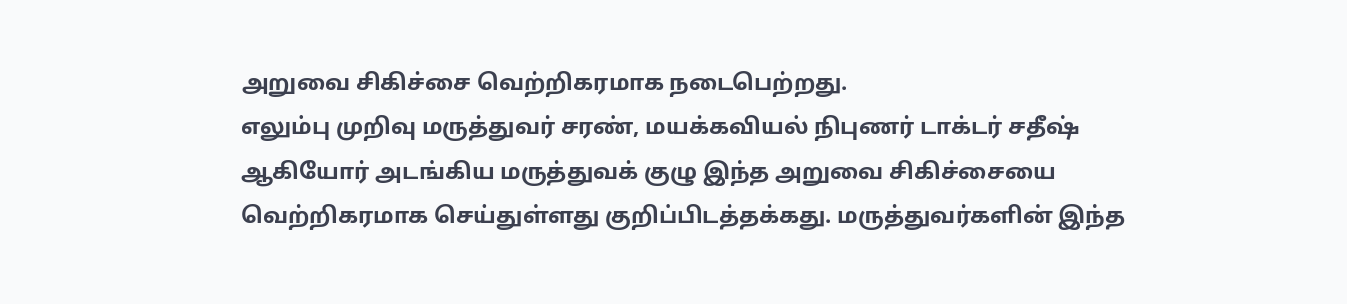அறுவை சிகிச்சை வெற்றிகரமாக நடைபெற்றது.
எலும்பு முறிவு மருத்துவர் சரண், மயக்கவியல் நிபுணர் டாக்டர் சதீஷ் ஆகியோர் அடங்கிய மருத்துவக் குழு இந்த அறுவை சிகிச்சையை வெற்றிகரமாக செய்துள்ளது குறிப்பிடத்தக்கது. மருத்துவர்களின் இந்த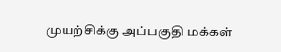முயற்சிக்கு அப்பகுதி மக்கள்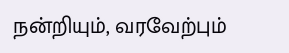நன்றியும், வரவேற்பும்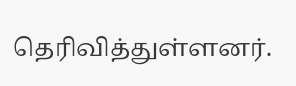தெரிவித்துள்ளனர்.